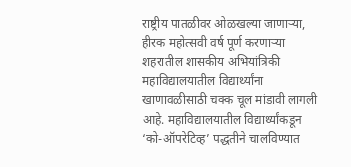राष्ट्रीय पातळीवर ओळखल्या जाणाऱ्या, हीरक महोत्सवी वर्ष पूर्ण करणाऱ्या शहरातील शासकीय अभियांत्रिकी महाविद्यालयातील विद्यार्थ्यांना खाणावळीसाठी चक्क चूल मांडावी लागली आहे. महाविद्यालयातील विद्यार्थ्यांकडून ‘को-ऑपरेटिव्ह’ पद्धतीने चालविण्यात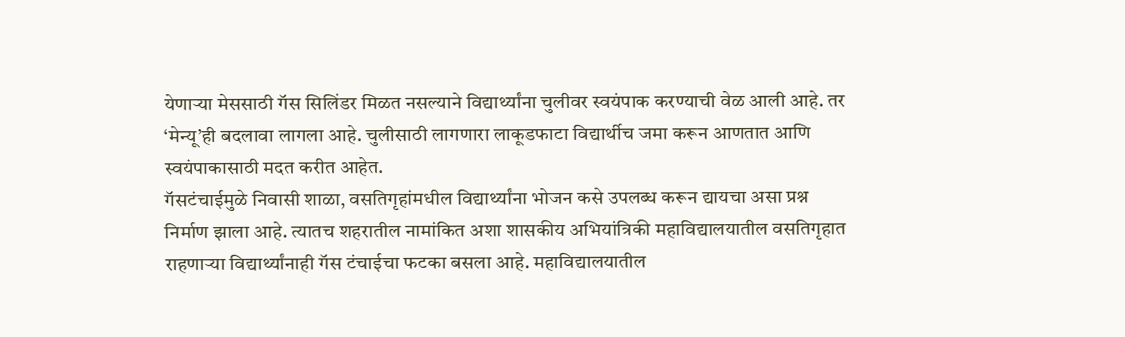येणाऱ्या मेससाठी गॅस सिलिंडर मिळत नसल्याने विद्यार्थ्यांना चुलीवर स्वयंपाक करण्याची वेळ आली आहे. तर ‘मेन्यू’ही बदलावा लागला आहे. चुलीसाठी लागणारा लाकूडफाटा विद्यार्थीच जमा करून आणतात आणि स्वयंपाकासाठी मदत करीत आहेत.
गॅसटंचाईमुळे निवासी शाळा, वसतिगृहांमधील विद्यार्थ्यांना भोजन कसे उपलब्ध करून द्यायचा असा प्रश्न निर्माण झाला आहे. त्यातच शहरातील नामांकित अशा शासकीय अभियांत्रिकी महाविद्यालयातील वसतिगृहात राहणाऱ्या विद्यार्थ्यांनाही गॅस टंचाईचा फटका बसला आहे. महाविद्यालयातील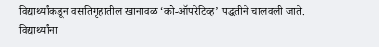विद्यार्थ्यांकडून वसतिगृहातील खानावळ ‘को-ऑपरेटिव्ह’ पद्धतीने चालवली जाते. विद्यार्थ्यांना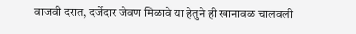वाजवी दरात, दर्जेदार जेवण मिळावे या हेतुने ही खानावळ चालवली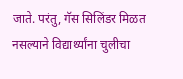जाते. परंतु, गॅस सिलिंडर मिळत नसल्याने विद्यार्थ्यांना चुलीचा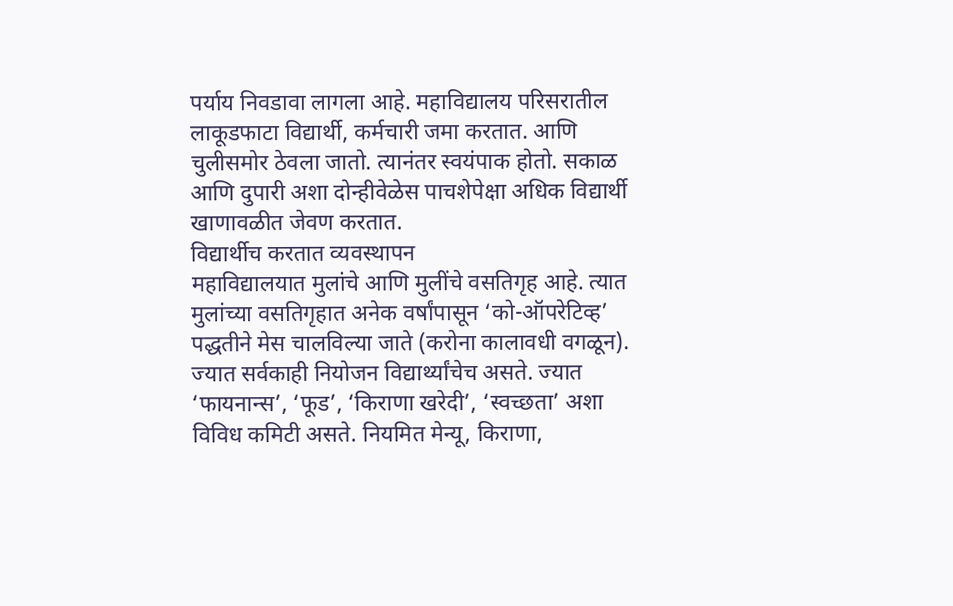पर्याय निवडावा लागला आहे. महाविद्यालय परिसरातील लाकूडफाटा विद्यार्थी, कर्मचारी जमा करतात. आणि चुलीसमोर ठेवला जातो. त्यानंतर स्वयंपाक होतो. सकाळ आणि दुपारी अशा दोन्हीवेळेस पाचशेपेक्षा अधिक विद्यार्थी खाणावळीत जेवण करतात.
विद्यार्थीच करतात व्यवस्थापन
महाविद्यालयात मुलांचे आणि मुलींचे वसतिगृह आहे. त्यात मुलांच्या वसतिगृहात अनेक वर्षांपासून ‘को-ऑपरेटिव्ह’ पद्धतीने मेस चालविल्या जाते (करोना कालावधी वगळून). ज्यात सर्वकाही नियोजन विद्यार्थ्यांचेच असते. ज्यात ‘फायनान्स’, ‘फूड’, ‘किराणा खरेदी’, ‘स्वच्छता’ अशा विविध कमिटी असते. नियमित मेन्यू, किराणा,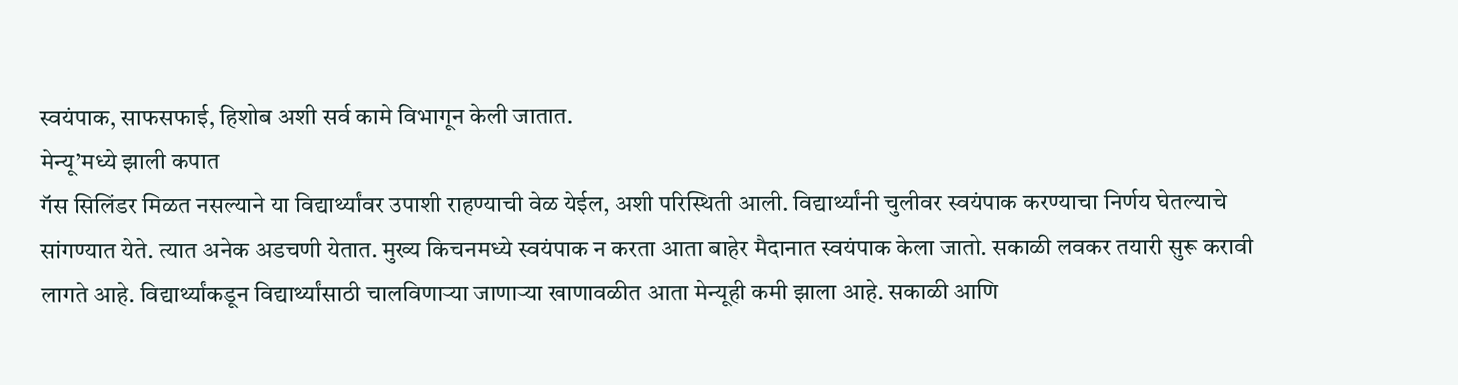स्वयंपाक, साफसफाई, हिशोब अशी सर्व कामे विभागून केली जातात.
मेन्यू’मध्ये झाली कपात
गॅस सिलिंडर मिळत नसल्याने या विद्यार्थ्यांवर उपाशी राहण्याची वेळ येईल, अशी परिस्थिती आली. विद्यार्थ्यांनी चुलीवर स्वयंपाक करण्याचा निर्णय घेतल्याचे सांगण्यात येते. त्यात अनेक अडचणी येतात. मुख्य किचनमध्ये स्वयंपाक न करता आता बाहेर मैदानात स्वयंपाक केला जातो. सकाळी लवकर तयारी सुरू करावी लागते आहे. विद्यार्थ्यांकडून विद्यार्थ्यांसाठी चालविणाऱ्या जाणाऱ्या खाणावळीत आता मेन्यूही कमी झाला आहे. सकाळी आणि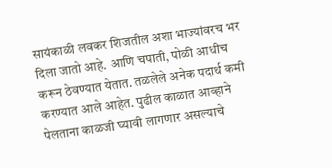सायंकाळी लवकर शिजतील अशा भाज्यांवरच भर दिला जातो आहे. आणि चपाती, पोळी आधीच करून ठेवण्यात येतात. तळलेले अनेक पदार्थ कमी करण्यात आले आहेत. पुढील काळात आव्हाने पेलताना काळजी घ्यावी लागणार असल्याचे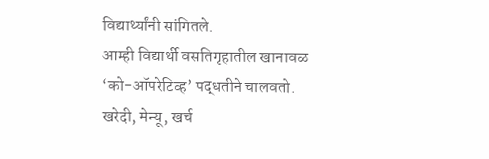विद्यार्थ्यांनी सांगितले.
आम्ही विद्यार्थी वसतिगृहातील खानावळ ‘को-ऑपरेटिव्ह’ पद्धतीने चालवतो. खरेदी, मेन्यू, खर्च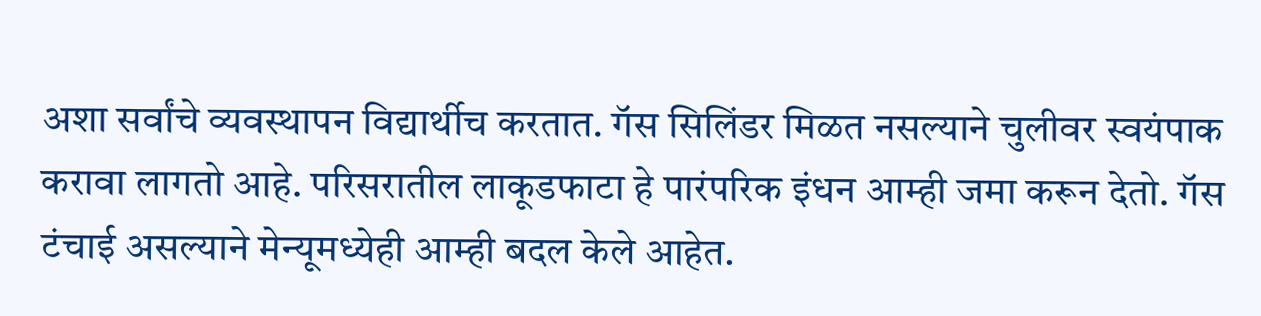अशा सर्वांचे व्यवस्थापन विद्यार्थीच करतात. गॅस सिलिंडर मिळत नसल्याने चुलीवर स्वयंपाक करावा लागतो आहे. परिसरातील लाकूडफाटा हे पारंपरिक इंधन आम्ही जमा करून देतो. गॅस टंचाई असल्याने मेन्यूमध्येही आम्ही बदल केले आहेत.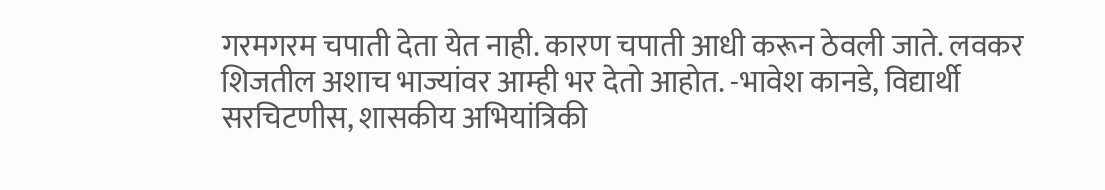गरमगरम चपाती देता येत नाही. कारण चपाती आधी करून ठेवली जाते. लवकर शिजतील अशाच भाज्यांवर आम्ही भर देतो आहोत. -भावेश कानडे, विद्यार्थी सरचिटणीस, शासकीय अभियांत्रिकी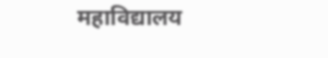महाविद्यालय